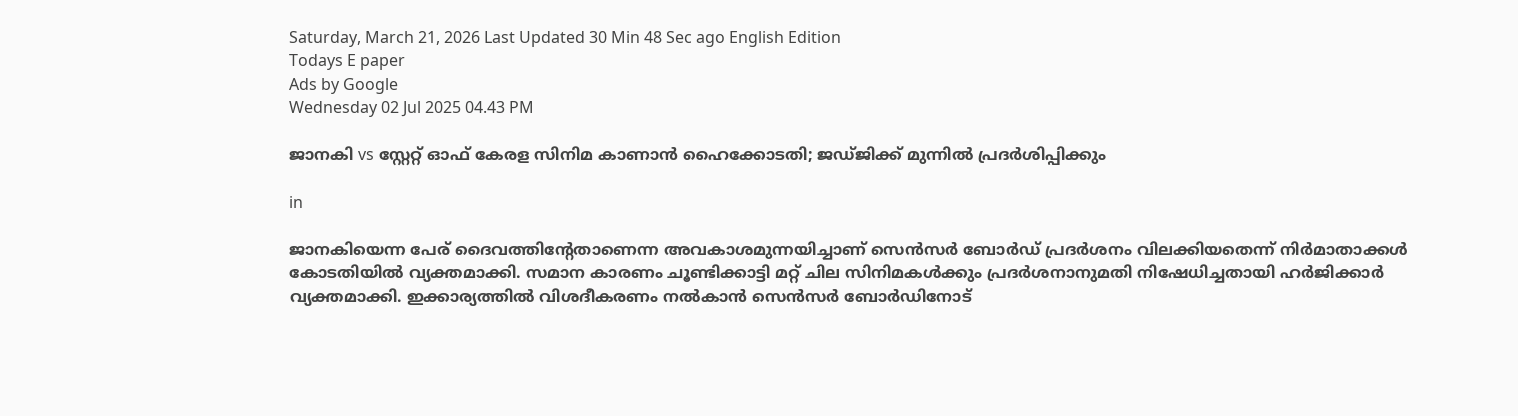Saturday, March 21, 2026 Last Updated 30 Min 48 Sec ago English Edition
Todays E paper
Ads by Google
Wednesday 02 Jul 2025 04.43 PM

ജാനകി vs സ്റ്റേറ്റ് ഓഫ് കേരള സിനിമ കാണാൻ ഹൈക്കോടതി; ജഡ്ജിക്ക് മുന്നിൽ പ്രദർശിപ്പിക്കും

in

ജാനകിയെന്ന പേര് ദൈവത്തിന്റേതാണെന്ന അവകാശമുന്നയിച്ചാണ് സെന്‍സര്‍ ബോര്‍ഡ് പ്രദര്‍ശനം വിലക്കിയതെന്ന് നിര്‍മാതാക്കള്‍ കോടതിയില്‍ വ്യക്തമാക്കി. സമാന കാരണം ചൂണ്ടിക്കാട്ടി മറ്റ് ചില സിനിമകൾക്കും പ്രദർശനാനുമതി നിഷേധിച്ചതായി ഹർജിക്കാർ വ്യക്തമാക്കി. ഇക്കാര്യത്തിൽ വിശദീകരണം നൽകാൻ സെൻസർ ബോർഡിനോട്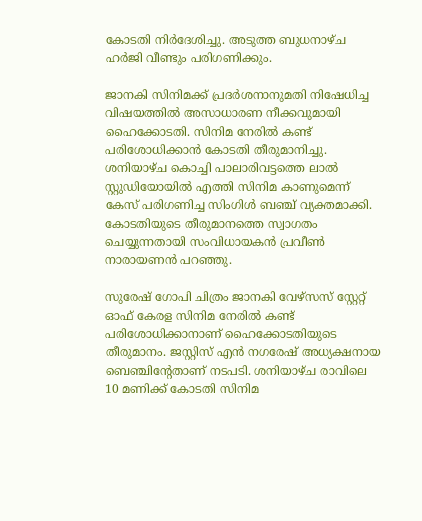കോടതി നിർദേശിച്ചു. അടുത്ത ബുധനാഴ്ച ഹർജി വീണ്ടും പരിഗണിക്കും.

ജാനകി സിനിമക്ക് പ്രദർശനാനുമതി നിഷേധിച്ച വിഷയത്തിൽ അസാധാരണ നീക്കവുമായി ഹൈക്കോടതി. സിനിമ നേരിൽ കണ്ട് പരിശോധിക്കാൻ കോടതി തീരുമാനിച്ചു. ശനിയാഴ്ച കൊച്ചി പാലാരിവട്ടത്തെ ലാൽ സ്റ്റുഡിയോയിൽ എത്തി സിനിമ കാണുമെന്ന് കേസ് പരിഗണിച്ച സിംഗിൾ ബഞ്ച് വ്യക്തമാക്കി. കോടതിയുടെ തീരുമാനത്തെ സ്വാഗതം ചെയ്യുന്നതായി സംവിധായകൻ പ്രവീൺ നാരായണൻ പറഞ്ഞു.

സുരേഷ് ഗോപി ചിത്രം ജാനകി വേഴ്‌സസ് സ്റ്റേറ്റ് ഓഫ് കേരള സിനിമ നേരിൽ കണ്ട് പരിശോധിക്കാനാണ് ഹൈക്കോടതിയുടെ തീരുമാനം. ജസ്റ്റിസ് എന്‍ നഗരേഷ് അധ്യക്ഷനായ ബെഞ്ചിന്റേതാണ് നടപടി. ശനിയാഴ്ച രാവിലെ 10 മണിക്ക് കോടതി സിനിമ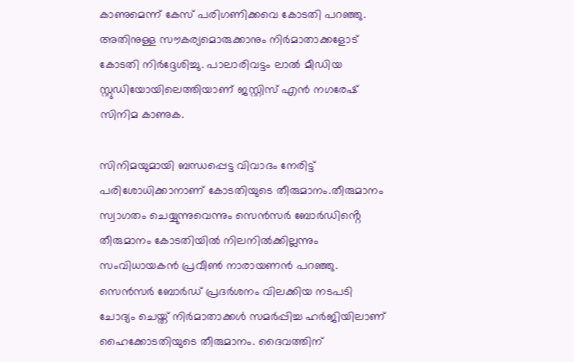കാണുമെന്ന് കേസ് പരിഗണിക്കവെ കോടതി പറഞ്ഞു. അതിനുള്ള സൗകര്യമൊരുക്കാനും നിര്‍മാതാക്കളോട് കോടതി നിർദ്ദേശിച്ചു. പാലാരിവട്ടം ലാൽ മീഡിയ സ്റ്റുഡിയോയിലെത്തിയാണ് ജസ്റ്റിസ് എൻ നഗരേഷ് സിനിമ കാണുക.

സിനിമയുമായി ബന്ധപ്പെട്ട വിവാദം നേരിട്ട് പരിശോധിക്കാനാണ് കോടതിയുടെ തീരുമാനം.തീരുമാനം സ്വാഗതം ചെയ്യുന്നുവെന്നും സെൻസർ ബോർഡിൻ്റെ തീരുമാനം കോടതിയിൽ നിലനിൽക്കില്ലന്നും സംവിധായകൻ പ്രവീൺ നാരായണൻ പറഞ്ഞു. സെന്‍സര്‍ ബോര്‍ഡ് പ്രദര്‍ശനം വിലക്കിയ നടപടി ചോദ്യം ചെയ്ത് നിര്‍മാതാക്കള്‍ സമര്‍പ്പിച്ച ഹര്‍ജിയിലാണ് ഹൈക്കോടതിയുടെ തീരുമാനം. ദൈവത്തിന്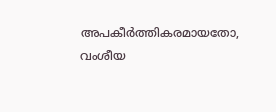അപകീർത്തികരമായതോ, വംശീയ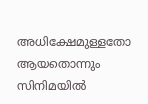അധിക്ഷേമുള്ളതോ ആയതൊന്നും സിനിമയിൽ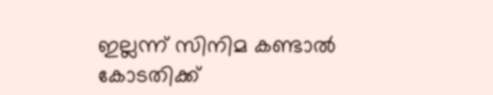ഇല്ലന്ന് സിനിമ കണ്ടാൽ കോടതിക്ക്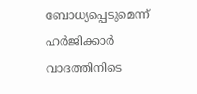ബോധ്യപ്പെടുമെന്ന് ഹർജിക്കാർ വാദത്തിനിടെ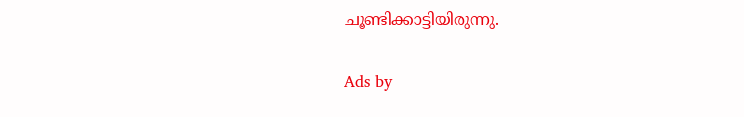ചൂണ്ടിക്കാട്ടിയിരുന്നു.

Ads by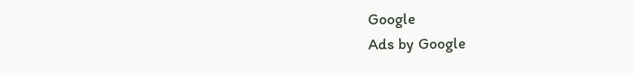Google
Ads by Google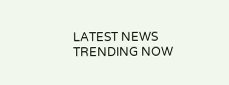LATEST NEWS
TRENDING NOW